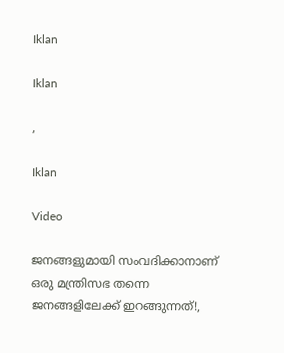Iklan

Iklan

,

Iklan

Video

ജനങ്ങളുമായി സംവദിക്കാനാണ് ഒരു മന്ത്രിസഭ തന്നെ ജനങ്ങളിലേക്ക് ഇറങ്ങുന്നത്!,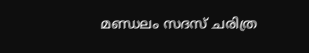മണ്ഡലം സദസ് ചരിത്ര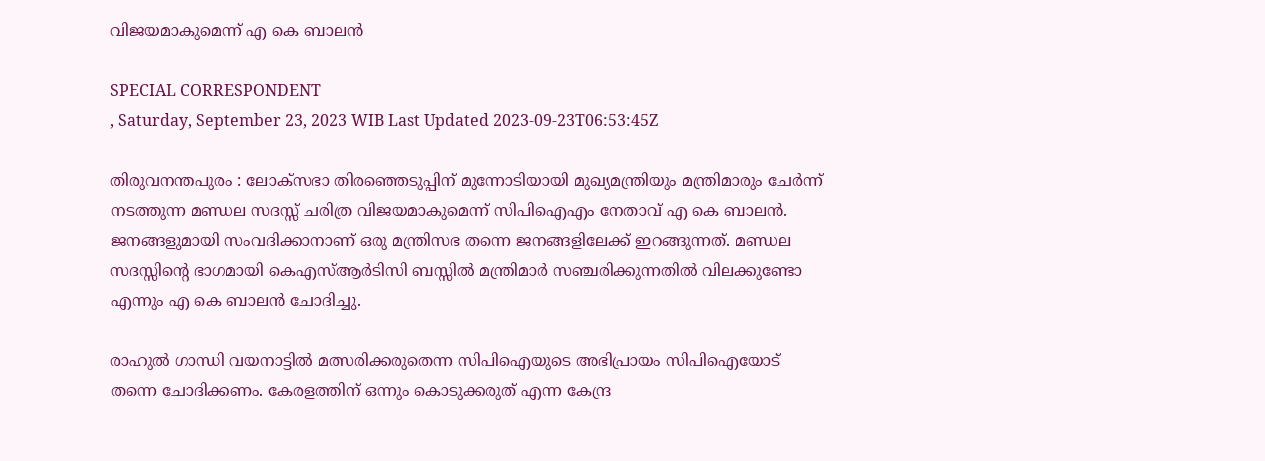വിജയമാകുമെന്ന് എ കെ ബാലന്‍

SPECIAL CORRESPONDENT
, Saturday, September 23, 2023 WIB Last Updated 2023-09-23T06:53:45Z

തിരുവനന്തപുരം : ലോക്സഭാ തിരഞ്ഞെടുപ്പിന് മുന്നോടിയായി മുഖ്യമന്ത്രിയും മന്ത്രിമാരും ചേർന്ന് നടത്തുന്ന മണ്ഡല സദസ്സ് ചരിത്ര വിജയമാകുമെന്ന് സിപിഐഎം നേതാവ് എ കെ ബാലൻ. ജനങ്ങളുമായി സംവദിക്കാനാണ് ഒരു മന്ത്രിസഭ തന്നെ ജനങ്ങളിലേക്ക് ഇറങ്ങുന്നത്. മണ്ഡല സദസ്സിന്റെ ഭാഗമായി കെഎസ്ആർടിസി ബസ്സിൽ മന്ത്രിമാർ സഞ്ചരിക്കുന്നതിൽ വിലക്കുണ്ടോ എന്നും എ കെ ബാലൻ ചോദിച്ചു.

രാഹുൽ ഗാന്ധി വയനാട്ടിൽ മത്സരിക്കരുതെന്ന സിപിഐയുടെ അഭിപ്രായം സിപിഐയോട് തന്നെ ചോദിക്കണം. കേരളത്തിന് ഒന്നും കൊടുക്കരുത് എന്ന കേന്ദ്ര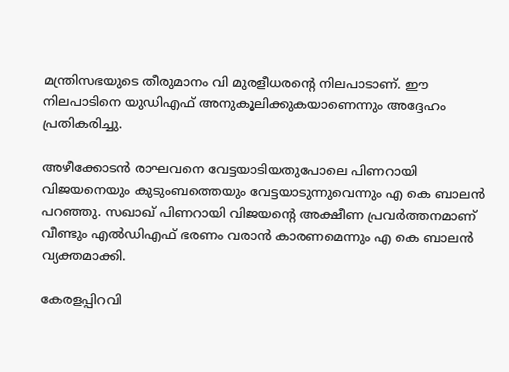മന്ത്രിസഭയുടെ തീരുമാനം വി മുരളീധരന്റെ നിലപാടാണ്. ഈ നിലപാടിനെ യുഡിഎഫ് അനുകൂലിക്കുകയാണെന്നും അദ്ദേഹം പ്രതികരിച്ചു.

അഴീക്കോടൻ രാഘവനെ വേട്ടയാടിയതുപോലെ പിണറായി വിജയനെയും കുടുംബത്തെയും വേട്ടയാടുന്നുവെന്നും എ കെ ബാലൻ പറഞ്ഞു. സഖാഖ് പിണറായി വിജയന്റെ അക്ഷീണ പ്രവർത്തനമാണ് വീണ്ടും എൽഡിഎഫ് ഭരണം വരാൻ കാരണമെന്നും എ കെ ബാലൻ വ്യക്തമാക്കി.

കേരളപ്പിറവി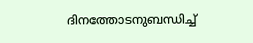ദിനത്തോടനുബന്ധിച്ച്‌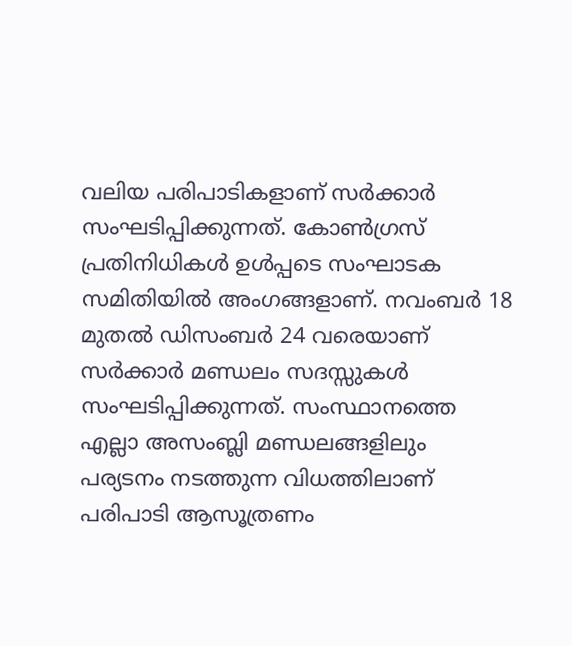വലിയ പരിപാടികളാണ്‌ സര്‍ക്കാര്‍ സംഘടിപ്പിക്കുന്നത്‌. കോണ്‍ഗ്രസ്‌ പ്രതിനിധികള്‍ ഉള്‍പ്പടെ സംഘാടക സമിതിയില്‍ അംഗങ്ങളാണ്‌. നവംബര്‍ 18 മുതല്‍ ഡിസംബര്‍ 24 വരെയാണ്‌ സര്‍ക്കാര്‍ മണ്ഡലം സദസ്സുകള്‍ സംഘടിപ്പിക്കുന്നത്‌. സംസ്ഥാനത്തെ എല്ലാ അസംബ്ലി മണ്ഡലങ്ങളിലും പര്യടനം നടത്തുന്ന വിധത്തിലാണ്‌ പരിപാടി ആസൂത്രണം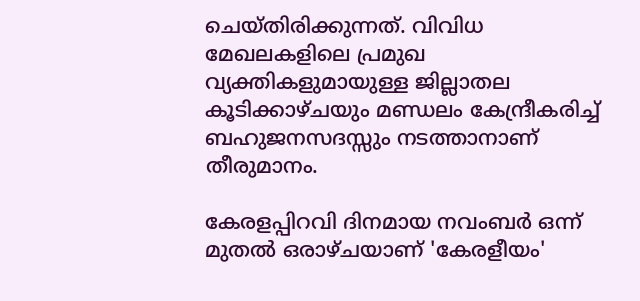ചെയ്‌തിരിക്കുന്നത്‌. വിവിധ മേഖലകളിലെ പ്രമുഖ വ്യക്തികളുമായുള്ള ജില്ലാതല കൂടിക്കാഴ്‌ചയും മണ്ഡലം കേന്ദ്രീകരിച്ച്‌ ബഹുജനസദസ്സും നടത്താനാണ്‌ തീരുമാനം.

കേരളപ്പിറവി ദിനമായ നവംബര്‍ ഒന്ന്‌ മുതല്‍ ഒരാഴ്‌ചയാണ്‌ 'കേരളീയം'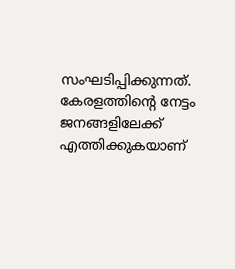സംഘടിപ്പിക്കുന്നത്‌. കേരളത്തിന്റെ നേട്ടം ജനങ്ങളിലേക്ക്‌ എത്തിക്കുകയാണ്‌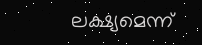ലക്ഷ്യമെന്ന്‌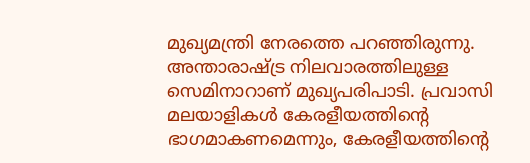മുഖ്യമന്ത്രി നേരത്തെ പറഞ്ഞിരുന്നു. അന്താരാഷ്ട്ര നിലവാരത്തിലുള്ള സെമിനാറാണ്‌ മുഖ്യപരിപാടി. പ്രവാസി മലയാളികള്‍ കേരളീയത്തിന്റെ ഭാഗമാകണമെന്നും, കേരളീയത്തിന്റെ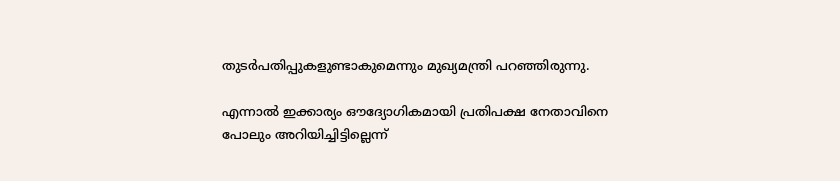തുടര്‍പതിപ്പുകളുണ്ടാകുമെന്നും മുഖ്യമന്ത്രി പറഞ്ഞിരുന്നു.

എന്നാല്‍ ഇക്കാര്യം ഔദ്യോഗികമായി പ്രതിപക്ഷ നേതാവിനെ പോലും അറിയിച്ചിട്ടില്ലെന്ന്‌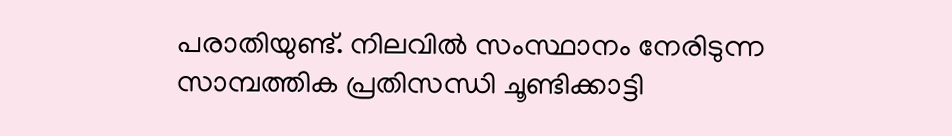പരാതിയുണ്ട്‌. നിലവില്‍ സംസ്ഥാനം നേരിടുന്ന സാമ്പത്തിക പ്രതിസന്ധി ചൂണ്ടിക്കാട്ടി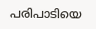പരിപാടിയെ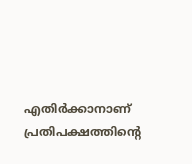എതിര്‍ക്കാനാണ്‌ പ്രതിപക്ഷത്തിന്റെ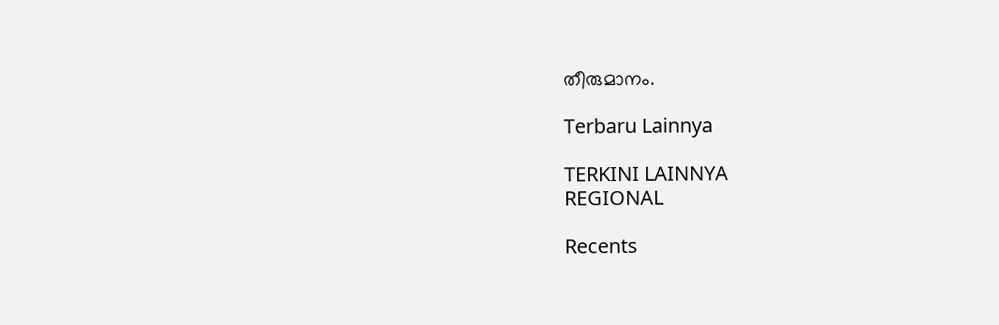തീരുമാനം.

Terbaru Lainnya

TERKINI LAINNYA
REGIONAL

Recents